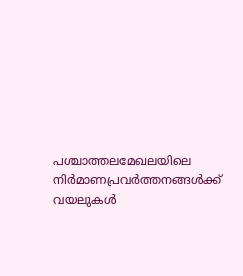പശ്ചാത്തലമേഖലയിലെ നിര്‍മാണപ്രവര്‍ത്തനങ്ങള്‍ക്ക് വയലുകള്‍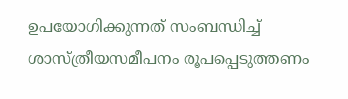ഉപയോഗിക്കുന്നത് സംബന്ധിച്ച് ശാസ്ത്രീയസമീപനം രൂപപ്പെടുത്തണം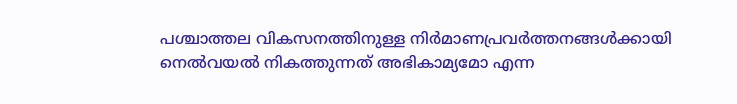പശ്ചാത്തല വികസനത്തിനുള്ള നിര്‍മാണപ്രവര്‍ത്തനങ്ങള്‍ക്കായി നെല്‍വയല്‍ നികത്തുന്നത് അഭികാമ്യമോ എന്ന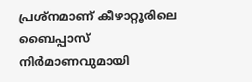പ്രശ്‌നമാണ് കീഴാറ്റൂരിലെ ബൈപ്പാസ് നിര്‍മാണവുമായി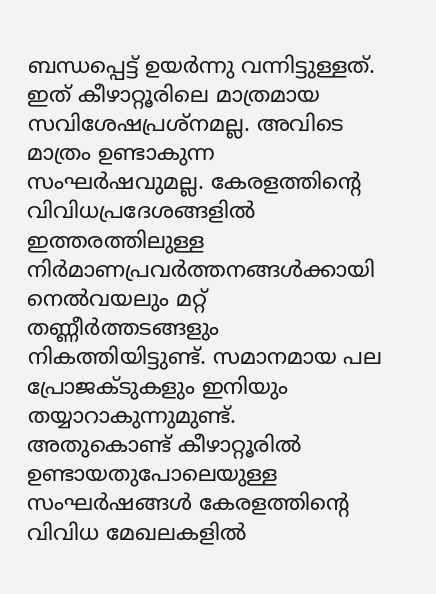ബന്ധപ്പെട്ട് ഉയര്‍ന്നു വന്നിട്ടുള്ളത്. ഇത് കീഴാറ്റൂരിലെ മാത്രമായ സവിശേഷപ്രശ്‌നമല്ല. അവിടെ മാത്രം ഉണ്ടാകുന്ന സംഘര്‍ഷവുമല്ല. കേരളത്തിന്റെ വിവിധപ്രദേശങ്ങളില്‍ ഇത്തരത്തിലുള്ള നിര്‍മാണപ്രവര്‍ത്തനങ്ങള്‍ക്കായി നെല്‍വയലും മറ്റ് തണ്ണീര്‍ത്തടങ്ങളും നികത്തിയിട്ടുണ്ട്. സമാനമായ പല പ്രോജക്ടുകളും ഇനിയും തയ്യാറാകുന്നുമുണ്ട്. അതുകൊണ്ട് കീഴാറ്റൂരില്‍ ഉണ്ടായതുപോലെയുള്ള സംഘര്‍ഷങ്ങള്‍ കേരളത്തിന്റെ വിവിധ മേഖലകളില്‍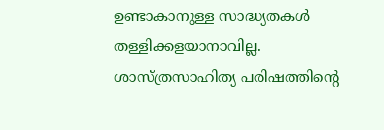ഉണ്ടാകാനുള്ള സാദ്ധ്യതകള്‍ തള്ളിക്കളയാനാവില്ല.
ശാസ്ത്രസാഹിത്യ പരിഷത്തിന്റെ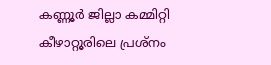കണ്ണൂര്‍ ജില്ലാ കമ്മിറ്റി കീഴാറ്റൂരിലെ പ്രശ്‌നം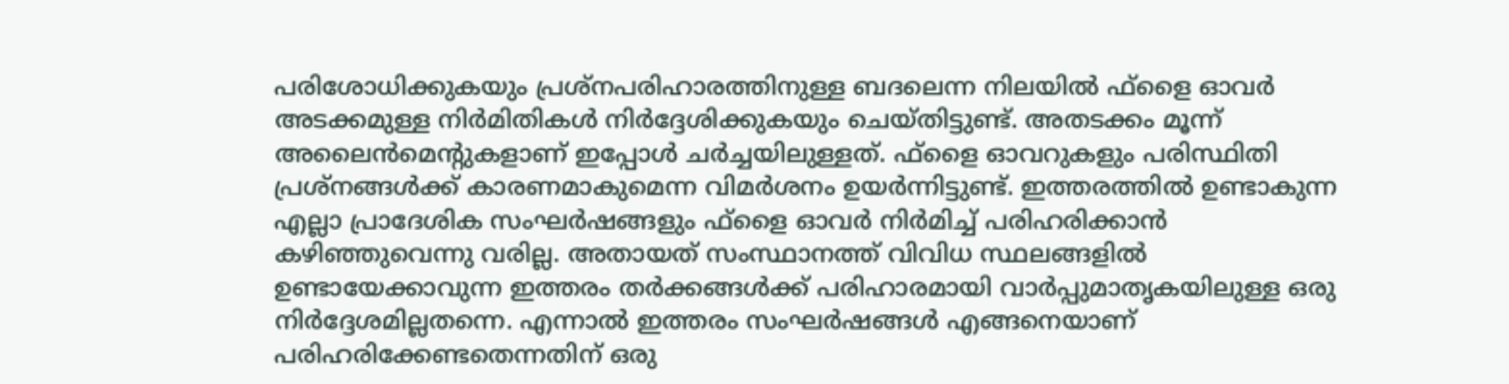പരിശോധിക്കുകയും പ്രശ്‌നപരിഹാരത്തിനുള്ള ബദലെന്ന നിലയില്‍ ഫ്‌ളൈ ഓവര്‍ അടക്കമുള്ള നിര്‍മിതികള്‍ നിര്‍ദ്ദേശിക്കുകയും ചെയ്തിട്ടുണ്ട്. അതടക്കം മൂന്ന് അലൈന്‍മെന്റുകളാണ് ഇപ്പോള്‍ ചര്‍ച്ചയിലുള്ളത്. ഫ്‌ളൈ ഓവറുകളും പരിസ്ഥിതി പ്രശ്‌നങ്ങള്‍ക്ക് കാരണമാകുമെന്ന വിമര്‍ശനം ഉയര്‍ന്നിട്ടുണ്ട്. ഇത്തരത്തില്‍ ഉണ്ടാകുന്ന എല്ലാ പ്രാദേശിക സംഘര്‍ഷങ്ങളും ഫ്‌ളൈ ഓവര്‍ നിര്‍മിച്ച് പരിഹരിക്കാന്‍ കഴിഞ്ഞുവെന്നു വരില്ല. അതായത് സംസ്ഥാനത്ത് വിവിധ സ്ഥലങ്ങളില്‍ ഉണ്ടായേക്കാവുന്ന ഇത്തരം തര്‍ക്കങ്ങള്‍ക്ക് പരിഹാരമായി വാര്‍പ്പുമാതൃകയിലുള്ള ഒരു നിര്‍ദ്ദേശമില്ലതന്നെ. എന്നാല്‍ ഇത്തരം സംഘര്‍ഷങ്ങള്‍ എങ്ങനെയാണ് പരിഹരിക്കേണ്ടതെന്നതിന് ഒരു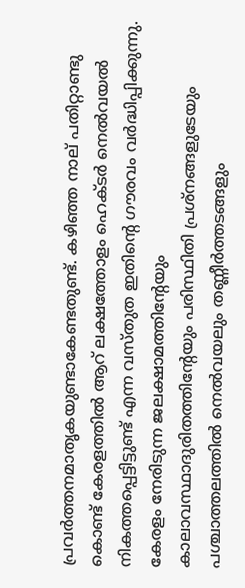പ്രവര്‍ത്തനമാതൃകയുണ്ടാകേണ്ടതുണ്ട്. കഴിഞ്ഞ നാല് പതിറ്റാണ്ടു കൊണ്ട് കേരളത്തില്‍ ആറ് ലക്ഷത്തോളം ഹെക്ടര്‍ നെല്‍വയല്‍ നികത്തപ്പെട്ടിട്ടുണ്ട് എന്ന വസ്തുത ഇതിന്റെ ഗൗരവം വര്‍ദ്ധിപ്പിക്കുന്നു. കേരളം നേരിടുന്ന ജലക്ഷാമത്തിന്റേയും കാലാവസ്ഥാദുരിതത്തിന്റേയും പരിസ്ഥിതി പ്രശ്‌നങ്ങളുടേയും പശ്ചാത്തലത്തില്‍ നെല്‍വയലും തണ്ണീര്‍ത്തടങ്ങളും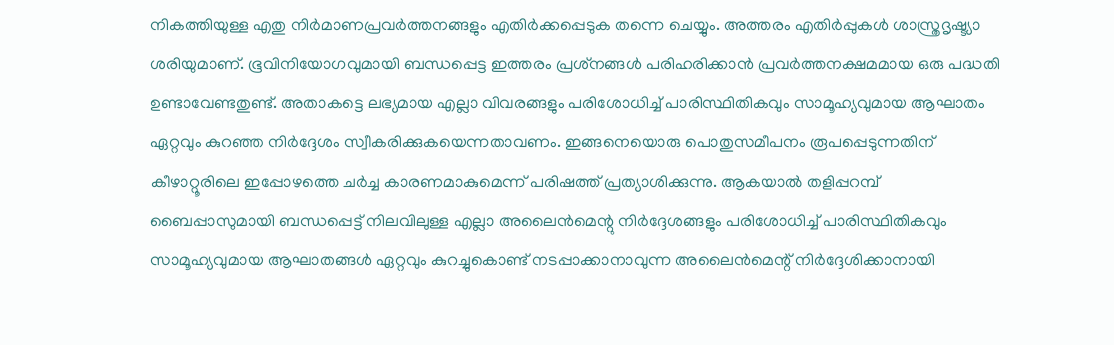നികത്തിയുള്ള എതു നിര്‍മാണപ്രവര്‍ത്തനങ്ങളും എതിര്‍ക്കപ്പെടുക തന്നെ ചെയ്യും. അത്തരം എതിര്‍പ്പുകള്‍ ശാസ്ത്രദൃഷ്ട്യാ ശരിയുമാണ്. ഭൂവിനിയോഗവുമായി ബന്ധപ്പെട്ട ഇത്തരം പ്രശ്‌നങ്ങള്‍ പരിഹരിക്കാന്‍ പ്രവര്‍ത്തനക്ഷമമായ ഒരു പദ്ധതി ഉണ്ടാവേണ്ടതുണ്ട്. അതാകട്ടെ ലഭ്യമായ എല്ലാ വിവരങ്ങളും പരിശോധിച്ച് പാരിസ്ഥിതികവും സാമൂഹ്യവുമായ ആഘാതം ഏറ്റവും കുറഞ്ഞ നിര്‍ദ്ദേശം സ്വീകരിക്കുകയെന്നതാവണം. ഇങ്ങനെയൊരു പൊതുസമീപനം രൂപപ്പെടുന്നതിന് കീഴാറ്റൂരിലെ ഇപ്പോഴത്തെ ചര്‍ച്ച കാരണമാകുമെന്ന് പരിഷത്ത് പ്രത്യാശിക്കുന്നു. ആകയാല്‍ തളിപ്പറമ്പ് ബൈപ്പാസുമായി ബന്ധപ്പെട്ട് നിലവിലുള്ള എല്ലാ അലൈന്‍മെന്റു നിര്‍ദ്ദേശങ്ങളും പരിശോധിച്ച് പാരിസ്ഥിതികവും സാമൂഹ്യവുമായ ആഘാതങ്ങള്‍ ഏറ്റവും കുറച്ചുകൊണ്ട് നടപ്പാക്കാനാവുന്ന അലൈന്‍മെന്റ് നിര്‍ദ്ദേശിക്കാനായി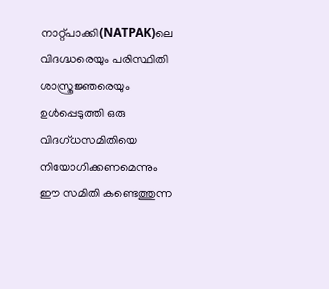നാറ്റ്പാക്കി(NATPAK)ലെ വിദഗ്ദ്ധരെയും പരിസ്ഥിതി ശാസ്ത്രജ്ഞരെയും ഉള്‍പ്പെടുത്തി ഒരു വിദഗ്ധസമിതിയെ നിയോഗിക്കണമെന്നും ഈ സമിതി കണ്ടെത്തുന്ന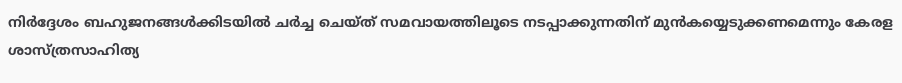നിര്‍ദ്ദേശം ബഹുജനങ്ങള്‍ക്കിടയില്‍ ചര്‍ച്ച ചെയ്ത് സമവായത്തിലൂടെ നടപ്പാക്കുന്നതിന് മുന്‍കയ്യെടുക്കണമെന്നും കേരള ശാസ്ത്രസാഹിത്യ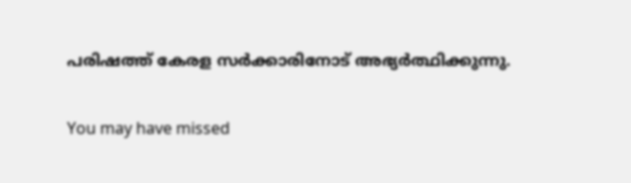പരിഷത്ത് കേരള സര്‍ക്കാരിനോട് അഭ്യര്‍ത്ഥിക്കുന്നു.

You may have missed